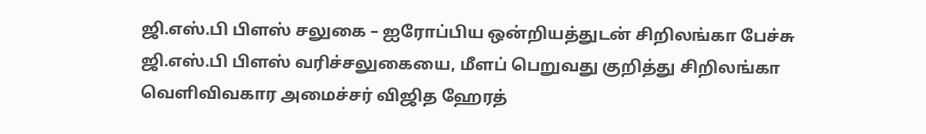ஜி.எஸ்.பி பிளஸ் சலுகை – ஐரோப்பிய ஒன்றியத்துடன் சிறிலங்கா பேச்சு
ஜி.எஸ்.பி பிளஸ் வரிச்சலுகையை, மீளப் பெறுவது குறித்து சிறிலங்கா வெளிவிவகார அமைச்சர் விஜித ஹேரத்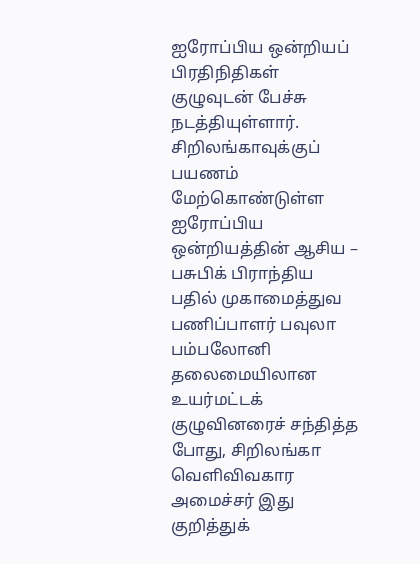ஐரோப்பிய ஒன்றியப் பிரதிநிதிகள் குழுவுடன் பேச்சு நடத்தியுள்ளார்.
சிறிலங்காவுக்குப் பயணம் மேற்கொண்டுள்ள ஐரோப்பிய ஒன்றியத்தின் ஆசிய – பசுபிக் பிராந்திய பதில் முகாமைத்துவ பணிப்பாளர் பவுலா பம்பலோனி தலைமையிலான உயர்மட்டக் குழுவினரைச் சந்தித்த போது, சிறிலங்கா வெளிவிவகார அமைச்சர் இது குறித்துக்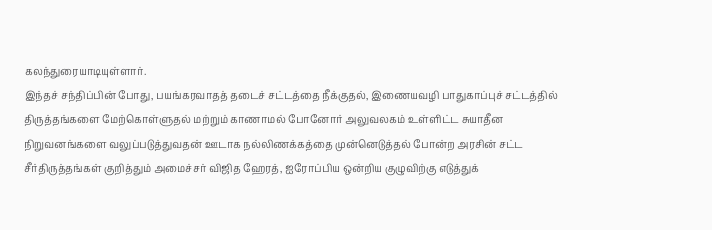கலந்துரையாடியுள்ளார்.
இந்தச் சந்திப்பின் போது, பயங்கரவாதத் தடைச் சட்டத்தை நீக்குதல், இணையவழி பாதுகாப்புச் சட்டத்தில் திருத்தங்களை மேற்கொள்ளுதல் மற்றும் காணாமல் போனோர் அலுவலகம் உள்ளிட்ட சுயாதீன நிறுவனங்களை வலுப்படுத்துவதன் ஊடாக நல்லிணக்கத்தை முன்னெடுத்தல் போன்ற அரசின் சட்ட சீர்திருத்தங்கள் குறித்தும் அமைச்சர் விஜித ஹேரத், ஐரோப்பிய ஒன்றிய குழுவிற்கு எடுத்துக்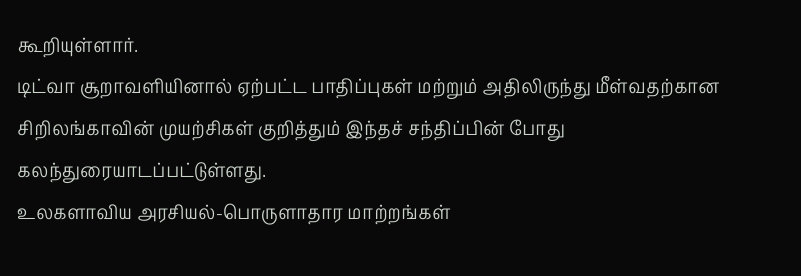கூறியுள்ளார்.
டிட்வா சூறாவளியினால் ஏற்பட்ட பாதிப்புகள் மற்றும் அதிலிருந்து மீள்வதற்கான சிறிலங்காவின் முயற்சிகள் குறித்தும் இந்தச் சந்திப்பின் போது கலந்துரையாடப்பட்டுள்ளது.
உலகளாவிய அரசியல்-பொருளாதார மாற்றங்கள்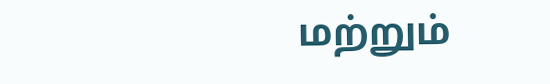மற்றும்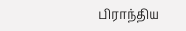பிராந்திய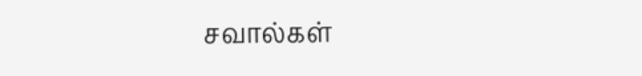சவால்கள்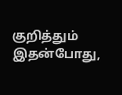குறித்தும் இதன்போது,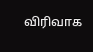விரிவாக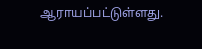ஆராயப்பட்டுள்ளது.